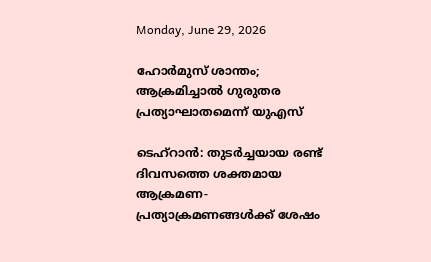Monday, June 29, 2026

ഹോര്‍മുസ് ശാന്തം; ആക്രമിച്ചാല്‍ ഗുരുതര പ്രത്യാഘാതമെന്ന് യുഎസ്

ടെഹ്‌റാന്‍: തുടര്‍ച്ചയായ രണ്ട് ദിവസത്തെ ശക്തമായ ആക്രമണ-പ്രത്യാക്രമണങ്ങള്‍ക്ക് ശേഷം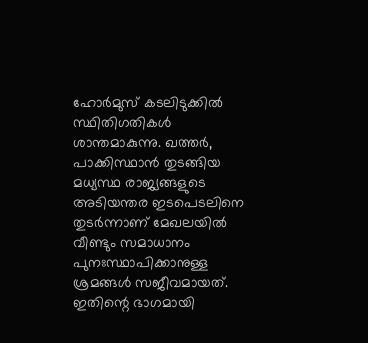ഹോര്‍മുസ് കടലിടുക്കില്‍ സ്ഥിതിഗതികള്‍ ശാന്തമാകുന്നു. ഖത്തര്‍, പാക്കിസ്ഥാന്‍ തുടങ്ങിയ മധ്യസ്ഥ രാജ്യങ്ങളുടെ അടിയന്തര ഇടപെടലിനെ തുടര്‍ന്നാണ് മേഖലയില്‍ വീണ്ടും സമാധാനം പുനഃസ്ഥാപിക്കാനുള്ള ശ്രമങ്ങള്‍ സജീവമായത്. ഇതിന്റെ ഭാഗമായി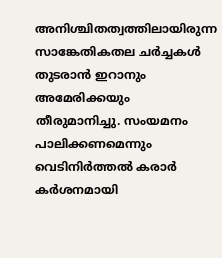അനിശ്ചിതത്വത്തിലായിരുന്ന സാങ്കേതികതല ചര്‍ച്ചകള്‍ തുടരാന്‍ ഇറാനും അമേരിക്കയും തീരുമാനിച്ചു. സംയമനം പാലിക്കണമെന്നും വെടിനിര്‍ത്തല്‍ കരാര്‍ കര്‍ശനമായി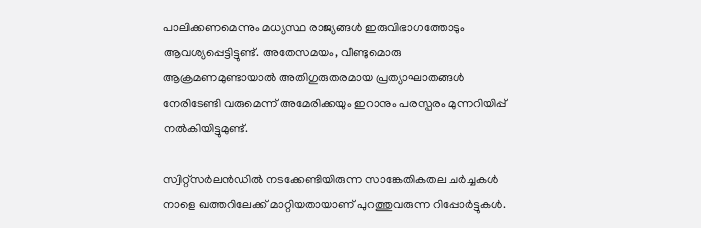പാലിക്കണമെന്നും മധ്യസ്ഥ രാജ്യങ്ങള്‍ ഇരുവിഭാഗത്തോടും ആവശ്യപ്പെട്ടിട്ടുണ്ട്. അതേസമയം, വീണ്ടുമൊരു ആക്രമണമുണ്ടായാല്‍ അതിഗുരുതരമായ പ്രത്യാഘാതങ്ങള്‍ നേരിടേണ്ടി വരുമെന്ന് അമേരിക്കയും ഇറാനും പരസ്പരം മുന്നറിയിപ്പ് നല്‍കിയിട്ടുമുണ്ട്.

സ്വിറ്റ്‌സര്‍ലന്‍ഡില്‍ നടക്കേണ്ടിയിരുന്ന സാങ്കേതികതല ചര്‍ച്ചകള്‍ നാളെ ഖത്തറിലേക്ക് മാറ്റിയതായാണ് പുറത്തുവരുന്ന റിപ്പോര്‍ട്ടുകള്‍.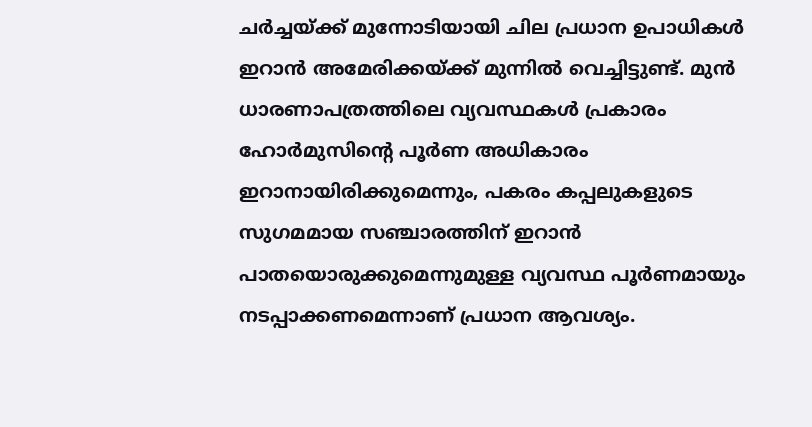ചര്‍ച്ചയ്ക്ക് മുന്നോടിയായി ചില പ്രധാന ഉപാധികള്‍ ഇറാന്‍ അമേരിക്കയ്ക്ക് മുന്നില്‍ വെച്ചിട്ടുണ്ട്. മുന്‍ ധാരണാപത്രത്തിലെ വ്യവസ്ഥകള്‍ പ്രകാരം ഹോര്‍മുസിന്റെ പൂര്‍ണ അധികാരം ഇറാനായിരിക്കുമെന്നും, പകരം കപ്പലുകളുടെ സുഗമമായ സഞ്ചാരത്തിന് ഇറാന്‍ പാതയൊരുക്കുമെന്നുമുള്ള വ്യവസ്ഥ പൂര്‍ണമായും നടപ്പാക്കണമെന്നാണ് പ്രധാന ആവശ്യം.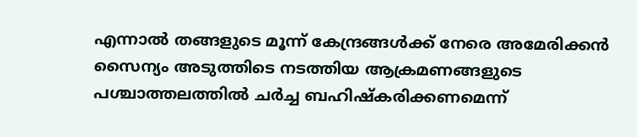എന്നാല്‍ തങ്ങളുടെ മൂന്ന് കേന്ദ്രങ്ങള്‍ക്ക് നേരെ അമേരിക്കന്‍ സൈന്യം അടുത്തിടെ നടത്തിയ ആക്രമണങ്ങളുടെ പശ്ചാത്തലത്തില്‍ ചര്‍ച്ച ബഹിഷ്‌കരിക്കണമെന്ന്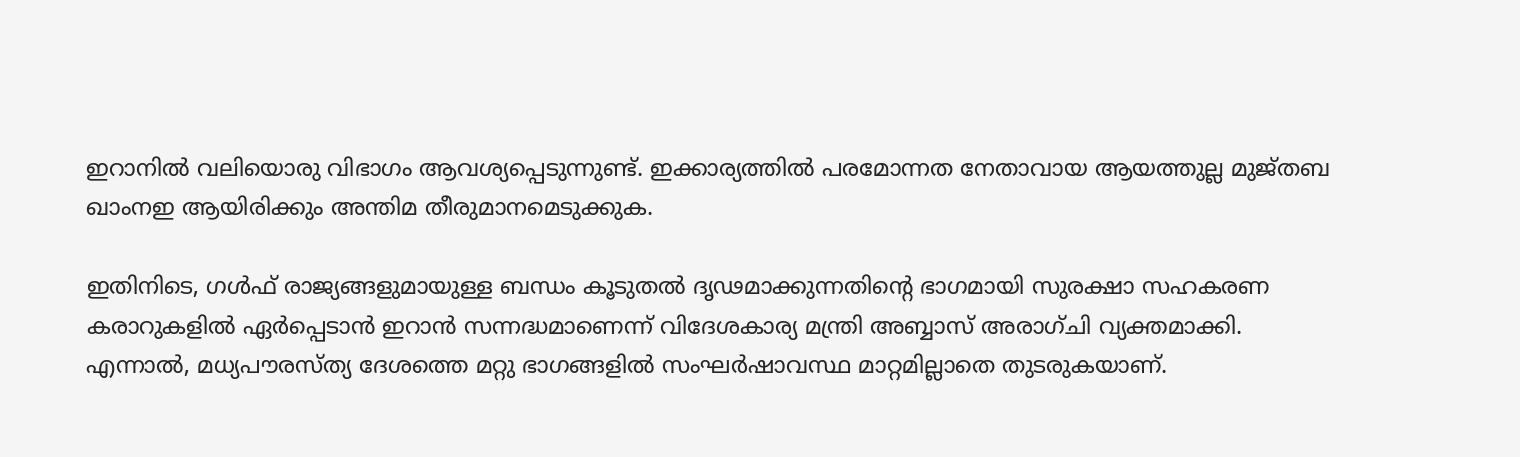ഇറാനില്‍ വലിയൊരു വിഭാഗം ആവശ്യപ്പെടുന്നുണ്ട്. ഇക്കാര്യത്തില്‍ പരമോന്നത നേതാവായ ആയത്തുല്ല മുജ്തബ ഖാംനഇ ആയിരിക്കും അന്തിമ തീരുമാനമെടുക്കുക.

ഇതിനിടെ, ഗള്‍ഫ് രാജ്യങ്ങളുമായുള്ള ബന്ധം കൂടുതല്‍ ദൃഢമാക്കുന്നതിന്റെ ഭാഗമായി സുരക്ഷാ സഹകരണ കരാറുകളില്‍ ഏര്‍പ്പെടാന്‍ ഇറാന്‍ സന്നദ്ധമാണെന്ന് വിദേശകാര്യ മന്ത്രി അബ്ബാസ് അരാഗ്ചി വ്യക്തമാക്കി. എന്നാല്‍, മധ്യപൗരസ്ത്യ ദേശത്തെ മറ്റു ഭാഗങ്ങളില്‍ സംഘര്‍ഷാവസ്ഥ മാറ്റമില്ലാതെ തുടരുകയാണ്.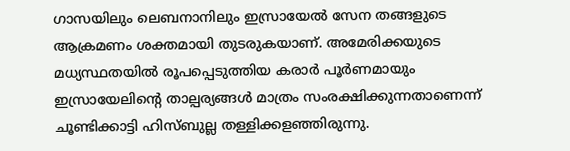ഗാസയിലും ലെബനാനിലും ഇസ്രായേല്‍ സേന തങ്ങളുടെ ആക്രമണം ശക്തമായി തുടരുകയാണ്. അമേരിക്കയുടെ മധ്യസ്ഥതയില്‍ രൂപപ്പെടുത്തിയ കരാര്‍ പൂര്‍ണമായും ഇസ്രായേലിന്റെ താല്പര്യങ്ങള്‍ മാത്രം സംരക്ഷിക്കുന്നതാണെന്ന് ചൂണ്ടിക്കാട്ടി ഹിസ്ബുല്ല തള്ളിക്കളഞ്ഞിരുന്നു.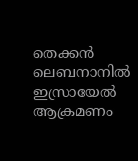തെക്കന്‍ ലെബനാനില്‍ ഇസ്രായേല്‍ ആക്രമണം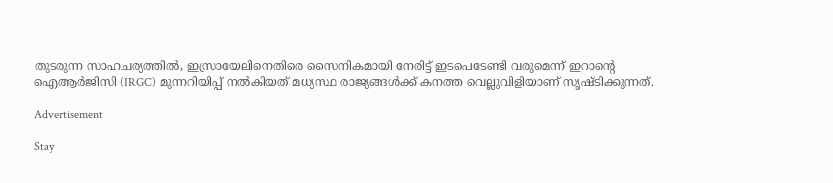തുടരുന്ന സാഹചര്യത്തില്‍, ഇസ്രായേലിനെതിരെ സൈനികമായി നേരിട്ട് ഇടപെടേണ്ടി വരുമെന്ന് ഇറാന്റെ ഐആര്‍ജിസി (IRGC) മുന്നറിയിപ്പ് നല്‍കിയത് മധ്യസ്ഥ രാജ്യങ്ങള്‍ക്ക് കനത്ത വെല്ലുവിളിയാണ് സൃഷ്ടിക്കുന്നത്.

Advertisement

Stay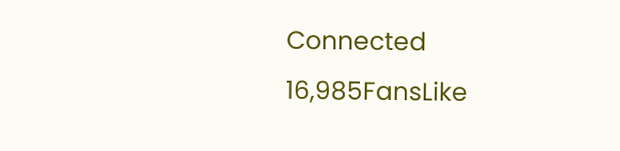Connected
16,985FansLike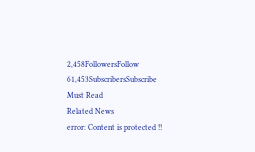2,458FollowersFollow
61,453SubscribersSubscribe
Must Read
Related News
error: Content is protected !!